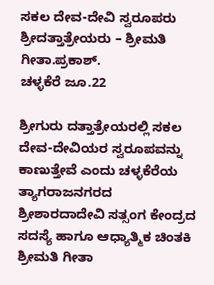ಸಕಲ ದೇವ-ದೇವಿ ಸ್ವರೂಪರು ಶ್ರೀದತ್ತಾತ್ರೇಯರು – ಶ್ರೀಮತಿ ಗೀತಾ.ಪ್ರಕಾಶ್.
ಚಳ್ಳಕೆರೆ ಜೂ.22

ಶ್ರೀಗುರು ದತ್ತಾತ್ರೇಯರಲ್ಲಿ ಸಕಲ ದೇವ-ದೇವಿಯರ ಸ್ವರೂಪವನ್ನು ಕಾಣುತ್ತೇವೆ ಎಂದು ಚಳ್ಳಕೆರೆಯ ತ್ಯಾಗರಾಜನಗರದ ಶ್ರೀಶಾರದಾದೇವಿ ಸತ್ಸಂಗ ಕೇಂದ್ರದ ಸದಸ್ಯೆ ಹಾಗೂ ಆಧ್ಯಾತ್ಮಿಕ ಚಿಂತಕಿ ಶ್ರೀಮತಿ ಗೀತಾ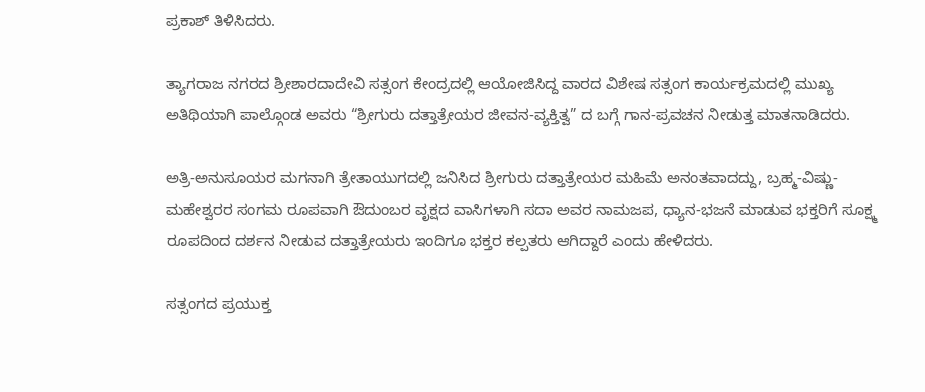ಪ್ರಕಾಶ್ ತಿಳಿಸಿದರು.

ತ್ಯಾಗರಾಜ ನಗರದ ಶ್ರೀಶಾರದಾದೇವಿ ಸತ್ಸಂಗ ಕೇಂದ್ರದಲ್ಲಿ ಆಯೋಜಿಸಿದ್ದ ವಾರದ ವಿಶೇಷ ಸತ್ಸಂಗ ಕಾರ್ಯಕ್ರಮದಲ್ಲಿ ಮುಖ್ಯ ಅತಿಥಿಯಾಗಿ ಪಾಲ್ಗೊಂಡ ಅವರು “ಶ್ರೀಗುರು ದತ್ತಾತ್ರೇಯರ ಜೀವನ-ವ್ಯಕ್ತಿತ್ವ” ದ ಬಗ್ಗೆ ಗಾನ-ಪ್ರವಚನ ನೀಡುತ್ತ ಮಾತನಾಡಿದರು.

ಅತ್ರಿ-ಅನುಸೂಯರ ಮಗನಾಗಿ ತ್ರೇತಾಯುಗದಲ್ಲಿ ಜನಿಸಿದ ಶ್ರೀಗುರು ದತ್ತಾತ್ರೇಯರ ಮಹಿಮೆ ಅನಂತವಾದದ್ದು, ಬ್ರಹ್ಮ-ವಿಷ್ಣು- ಮಹೇಶ್ವರರ ಸಂಗಮ ರೂಪವಾಗಿ ಔದುಂಬರ ವೃಕ್ಷದ ವಾಸಿಗಳಾಗಿ ಸದಾ ಅವರ ನಾಮಜಪ, ಧ್ಯಾನ-ಭಜನೆ ಮಾಡುವ ಭಕ್ತರಿಗೆ ಸೂಕ್ಷ್ಮ ರೂಪದಿಂದ ದರ್ಶನ ನೀಡುವ ದತ್ತಾತ್ರೇಯರು ಇಂದಿಗೂ ಭಕ್ತರ ಕಲ್ಪತರು ಆಗಿದ್ದಾರೆ ಎಂದು ಹೇಳಿದರು.

ಸತ್ಸಂಗದ ಪ್ರಯುಕ್ತ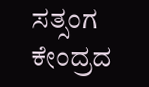ಸತ್ಸಂಗ ಕೇಂದ್ರದ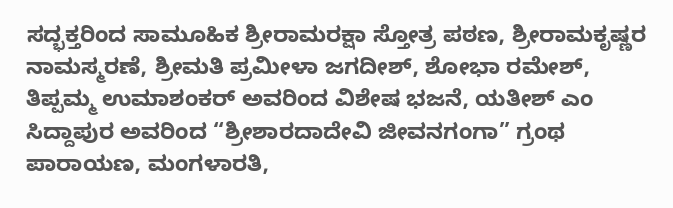ಸದ್ಭಕ್ತರಿಂದ ಸಾಮೂಹಿಕ ಶ್ರೀರಾಮರಕ್ಷಾ ಸ್ತೋತ್ರ ಪಠಣ, ಶ್ರೀರಾಮಕೃಷ್ಣರ ನಾಮಸ್ಮರಣೆ, ಶ್ರೀಮತಿ ಪ್ರಮೀಳಾ ಜಗದೀಶ್, ಶೋಭಾ ರಮೇಶ್, ತಿಪ್ಪಮ್ಮ ಉಮಾಶಂಕರ್ ಅವರಿಂದ ವಿಶೇಷ ಭಜನೆ, ಯತೀಶ್ ಎಂ ಸಿದ್ದಾಪುರ ಅವರಿಂದ “ಶ್ರೀಶಾರದಾದೇವಿ ಜೀವನಗಂಗಾ” ಗ್ರಂಥ ಪಾರಾಯಣ, ಮಂಗಳಾರತಿ,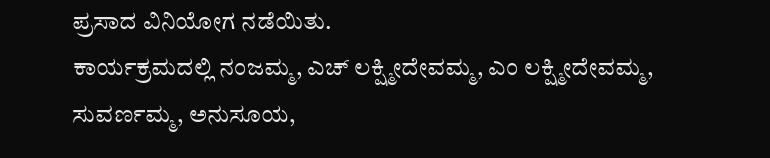ಪ್ರಸಾದ ವಿನಿಯೋಗ ನಡೆಯಿತು.
ಕಾರ್ಯಕ್ರಮದಲ್ಲಿ ನಂಜಮ್ಮ, ಎಚ್ ಲಕ್ಷ್ಮೀದೇವಮ್ಮ, ಎಂ ಲಕ್ಷ್ಮೀದೇವಮ್ಮ, ಸುವರ್ಣಮ್ಮ, ಅನುಸೂಯ,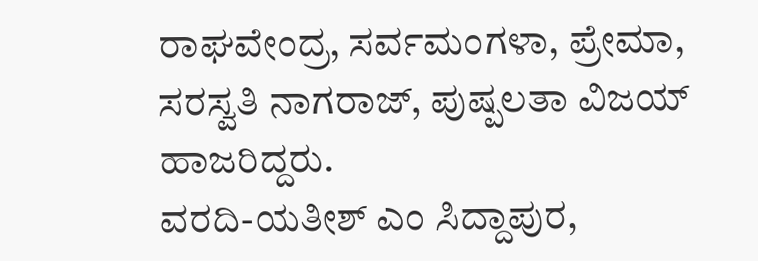ರಾಘವೇಂದ್ರ, ಸರ್ವಮಂಗಳಾ, ಪ್ರೇಮಾ, ಸರಸ್ವತಿ ನಾಗರಾಜ್, ಪುಷ್ಪಲತಾ ವಿಜಯ್ ಹಾಜರಿದ್ದರು.
ವರದಿ-ಯತೀಶ್ ಎಂ ಸಿದ್ದಾಪುರ,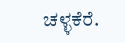ಚಳ್ಳಕೆರೆ.